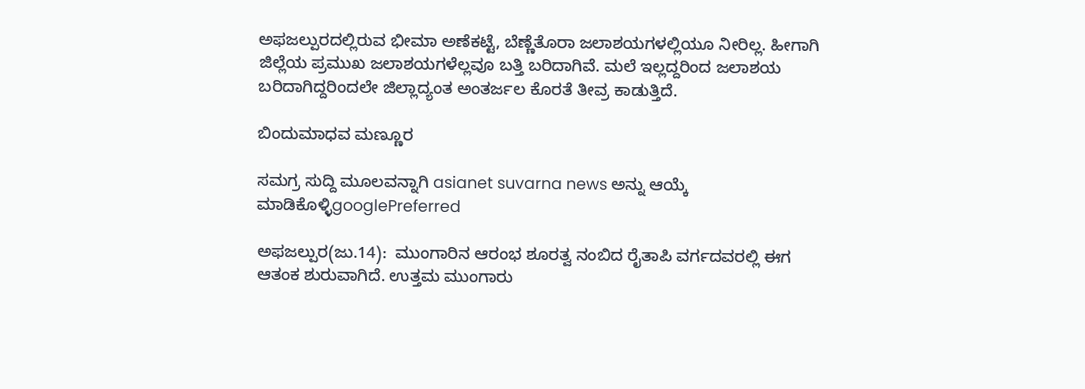ಅಫಜಲ್ಪುರದಲ್ಲಿರುವ ಭೀಮಾ ಅಣೆಕಟ್ಟೆ, ಬೆಣ್ಣೆತೊರಾ ಜಲಾಶಯಗಳಲ್ಲಿಯೂ ನೀರಿಲ್ಲ. ಹೀಗಾಗಿ ಜಿಲ್ಲೆಯ ಪ್ರಮುಖ ಜಲಾಶಯಗಳೆಲ್ಲವೂ ಬತ್ತಿ ಬರಿದಾಗಿವೆ. ಮಲೆ ಇಲ್ಲದ್ದರಿಂದ ಜಲಾಶಯ ಬರಿದಾಗಿದ್ದರಿಂದಲೇ ಜಿಲ್ಲಾದ್ಯಂತ ಅಂತರ್ಜಲ ಕೊರತೆ ತೀವ್ರ ಕಾಡುತ್ತಿದೆ.

ಬಿಂದುಮಾಧವ ಮಣ್ಣೂರ

ಸಮಗ್ರ ಸುದ್ದಿ ಮೂಲವನ್ನಾಗಿ asianet suvarna news ಅನ್ನು ಆಯ್ಕೆ ಮಾಡಿಕೊಳ್ಳಿgooglePreferred

ಅಫಜಲ್ಪುರ(ಜು.14):  ಮುಂಗಾರಿನ ಆರಂಭ ಶೂರತ್ವ ನಂಬಿದ ರೈತಾಪಿ ವರ್ಗದವರಲ್ಲಿ ಈಗ ಆತಂಕ ಶುರುವಾಗಿದೆ. ಉತ್ತಮ ಮುಂಗಾರು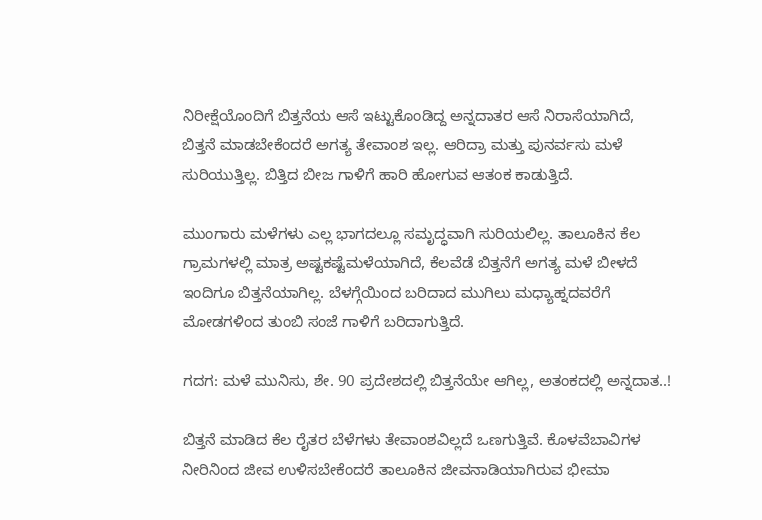ನಿರೀಕ್ಷೆಯೊಂದಿಗೆ ಬಿತ್ತನೆಯ ಆಸೆ ಇಟ್ಟುಕೊಂಡಿದ್ದ ಅನ್ನದಾತರ ಆಸೆ ನಿರಾಸೆಯಾಗಿದೆ, ಬಿತ್ತನೆ ಮಾಡಬೇಕೆಂದರೆ ಅಗತ್ಯ ತೇವಾಂಶ ಇಲ್ಲ. ಆರಿದ್ರಾ ಮತ್ತು ಪುನರ್ವಸು ಮಳೆ ಸುರಿಯುತ್ತಿಲ್ಲ. ಬಿತ್ತಿದ ಬೀಜ ಗಾಳಿಗೆ ಹಾರಿ ಹೋಗುವ ಆತಂಕ ಕಾಡುತ್ತಿದೆ.

ಮುಂಗಾರು ಮಳೆಗಳು ಎಲ್ಲ ಭಾಗದಲ್ಲೂ ಸಮೃದ್ಧವಾಗಿ ಸುರಿಯಲಿಲ್ಲ. ತಾಲೂಕಿನ ಕೆಲ ಗ್ರಾಮಗಳಲ್ಲಿ ಮಾತ್ರ ಅಷ್ಟಕಷ್ಟೆಮಳೆಯಾಗಿದೆ, ಕೆಲವೆಡೆ ಬಿತ್ತನೆಗೆ ಅಗತ್ಯ ಮಳೆ ಬೀಳದೆ ಇಂದಿಗೂ ಬಿತ್ತನೆಯಾಗಿಲ್ಲ. ಬೆಳಗ್ಗೆಯಿಂದ ಬರಿದಾದ ಮುಗಿಲು ಮಧ್ಯಾಹ್ನದವರೆಗೆ ಮೋಡಗಳಿಂದ ತುಂಬಿ ಸಂಜೆ ಗಾಳಿಗೆ ಬರಿದಾಗುತ್ತಿದೆ.

ಗದಗ: ಮಳೆ ಮುನಿಸು, ಶೇ. 90 ಪ್ರದೇಶದಲ್ಲಿ ಬಿತ್ತನೆಯೇ ಆಗಿಲ್ಲ, ಅತಂಕದಲ್ಲಿ ಅನ್ನದಾತ..!

ಬಿತ್ತನೆ ಮಾಡಿದ ಕೆಲ ರೈತರ ಬೆಳೆಗಳು ತೇವಾಂಶವಿಲ್ಲದೆ ಒಣಗುತ್ತಿವೆ. ಕೊಳವೆಬಾವಿಗಳ ನೀರಿನಿಂದ ಜೀವ ಉಳಿಸಬೇಕೆಂದರೆ ತಾಲೂಕಿನ ಜೀವನಾಡಿಯಾಗಿರುವ ಭೀಮಾ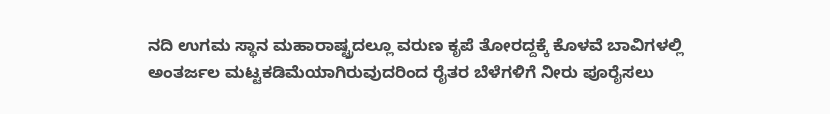ನದಿ ಉಗಮ ಸ್ಥಾನ ಮಹಾರಾಷ್ಟ್ರದಲ್ಲೂ ವರುಣ ಕೃಪೆ ತೋರದ್ದಕ್ಕೆ ಕೊಳವೆ ಬಾವಿಗಳಲ್ಲಿ ಅಂತರ್ಜಲ ಮಟ್ಟಕಡಿಮೆಯಾಗಿರುವುದರಿಂದ ರೈತರ ಬೆಳೆಗಳಿಗೆ ನೀರು ಪೂರೈಸಲು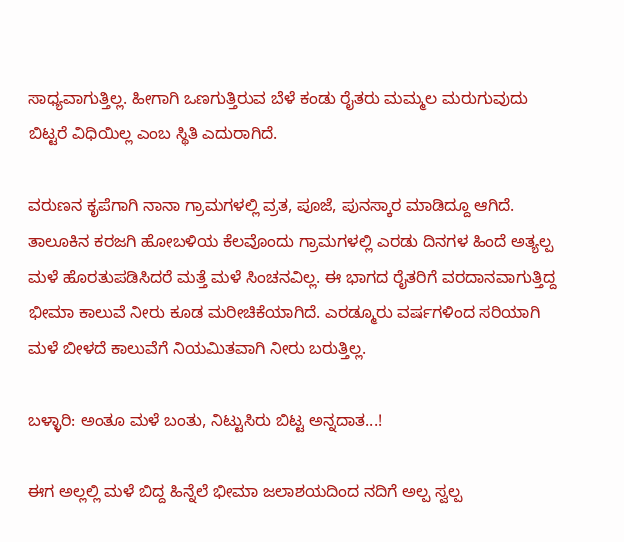ಸಾಧ್ಯವಾಗುತ್ತಿಲ್ಲ. ಹೀಗಾಗಿ ಒಣಗುತ್ತಿರುವ ಬೆಳೆ ಕಂಡು ರೈತರು ಮಮ್ಮಲ ಮರುಗುವುದು ಬಿಟ್ಟರೆ ವಿಧಿಯಿಲ್ಲ ಎಂಬ ಸ್ಥಿತಿ ಎದುರಾಗಿದೆ.

ವರುಣನ ಕೃಪೆಗಾಗಿ ನಾನಾ ಗ್ರಾಮಗಳಲ್ಲಿ ವ್ರತ, ಪೂಜೆ, ಪುನಸ್ಕಾರ ಮಾಡಿದ್ದೂ ಆಗಿದೆ. ತಾಲೂಕಿನ ಕರಜಗಿ ಹೋಬಳಿಯ ಕೆಲವೊಂದು ಗ್ರಾಮಗಳಲ್ಲಿ ಎರಡು ದಿನಗಳ ಹಿಂದೆ ಅತ್ಯಲ್ಪ ಮಳೆ ಹೊರತುಪಡಿಸಿದರೆ ಮತ್ತೆ ಮಳೆ ಸಿಂಚನವಿಲ್ಲ. ಈ ಭಾಗದ ರೈತರಿಗೆ ವರದಾನವಾಗುತ್ತಿದ್ದ ಭೀಮಾ ಕಾಲುವೆ ನೀರು ಕೂಡ ಮರೀಚಿಕೆಯಾಗಿದೆ. ಎರಡ್ಮೂರು ವರ್ಷಗಳಿಂದ ಸರಿಯಾಗಿ ಮಳೆ ಬೀಳದೆ ಕಾಲುವೆಗೆ ನಿಯಮಿತವಾಗಿ ನೀರು ಬರುತ್ತಿಲ್ಲ.

ಬಳ್ಳಾರಿ: ಅಂತೂ ಮಳೆ ಬಂತು, ನಿಟ್ಟುಸಿರು ಬಿಟ್ಟ ಅನ್ನದಾತ...!

ಈಗ ಅಲ್ಲಲ್ಲಿ ಮಳೆ ಬಿದ್ದ ಹಿನ್ನೆಲೆ ಭೀಮಾ ಜಲಾಶಯದಿಂದ ನದಿಗೆ ಅಲ್ಪ ಸ್ವಲ್ಪ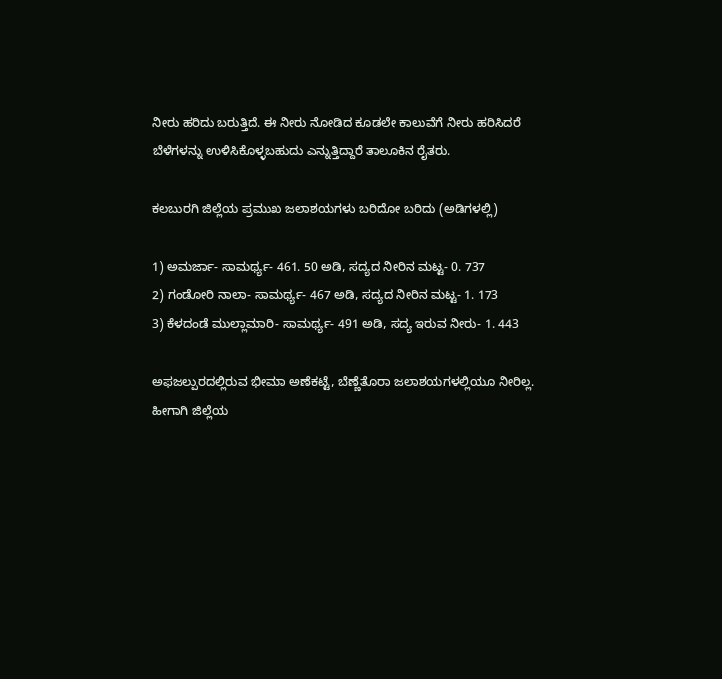ನೀರು ಹರಿದು ಬರುತ್ತಿದೆ. ಈ ನೀರು ನೋಡಿದ ಕೂಡಲೇ ಕಾಲುವೆಗೆ ನೀರು ಹರಿಸಿದರೆ ಬೆಳೆಗಳನ್ನು ಉಳಿಸಿಕೊಳ್ಳಬಹುದು ಎನ್ನುತ್ತಿದ್ದಾರೆ ತಾಲೂಕಿನ ರೈತರು.

ಕಲಬುರಗಿ ಜಿಲ್ಲೆಯ ಪ್ರಮುಖ ಜಲಾಶಯಗಳು ಬರಿದೋ ಬರಿದು (ಅಡಿಗಳಲ್ಲಿ)

1) ಅಮರ್ಜಾ- ಸಾಮರ್ಥ್ಯ- 461. 50 ಅಡಿ, ಸದ್ಯದ ನೀರಿನ ಮಟ್ಟ- 0. 737
2) ಗಂಡೋರಿ ನಾಲಾ- ಸಾಮರ್ಥ್ಯ- 467 ಅಡಿ, ಸದ್ಯದ ನೀರಿನ ಮಟ್ಟ- 1. 173
3) ಕೆಳದಂಡೆ ಮುಲ್ಲಾಮಾರಿ- ಸಾಮರ್ಥ್ಯ- 491 ಅಡಿ, ಸದ್ಯ ಇರುವ ನೀರು- 1. 443

ಅಫಜಲ್ಪುರದಲ್ಲಿರುವ ಭೀಮಾ ಅಣೆಕಟ್ಟೆ, ಬೆಣ್ಣೆತೊರಾ ಜಲಾಶಯಗಳಲ್ಲಿಯೂ ನೀರಿಲ್ಲ. ಹೀಗಾಗಿ ಜಿಲ್ಲೆಯ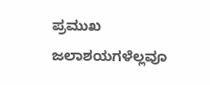ಪ್ರಮುಖ ಜಲಾಶಯಗಳೆಲ್ಲವೂ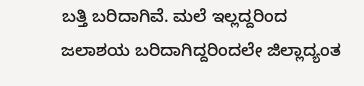ಬತ್ತಿ ಬರಿದಾಗಿವೆ. ಮಲೆ ಇಲ್ಲದ್ದರಿಂದ ಜಲಾಶಯ ಬರಿದಾಗಿದ್ದರಿಂದಲೇ ಜಿಲ್ಲಾದ್ಯಂತ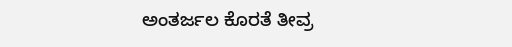ಅಂತರ್ಜಲ ಕೊರತೆ ತೀವ್ರ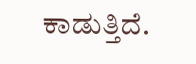ಕಾಡುತ್ತಿದೆ.